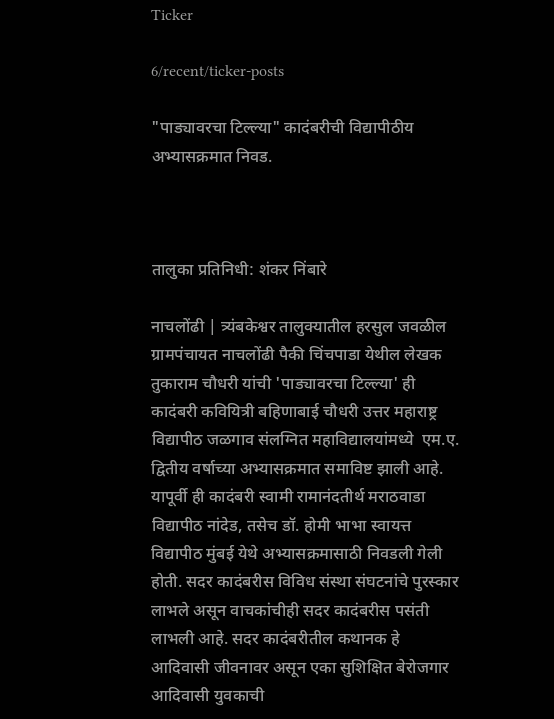Ticker

6/recent/ticker-posts

"पाड्यावरचा टिल्ल्या" कादंबरीची विद्यापीठीय अभ्यासक्रमात निवड.



तालुका प्रतिनिधी: शंकर निंबारे

नाचलोंढी | त्र्यंबकेश्वर तालुक्यातील हरसुल जवळील ग्रामपंचायत नाचलोंढी पैकी चिंचपाडा येथील लेखक तुकाराम चौधरी यांची 'पाड्यावरचा टिल्ल्या' ही कादंबरी कवियित्री बहिणाबाई चौधरी उत्तर महाराष्ट्र विद्यापीठ जळगाव संलग्नित महाविद्यालयांमध्ये  एम.ए. द्वितीय वर्षाच्या अभ्यासक्रमात समाविष्ट झाली आहे. यापूर्वी ही कादंबरी स्वामी रामानंदतीर्थ मराठवाडा विद्यापीठ नांदेड, तसेच डॉ. होमी भाभा स्वायत्त विद्यापीठ मुंबई येथे अभ्यासक्रमासाठी निवडली गेली होती. सदर कादंबरीस विविध संस्था संघटनांचे पुरस्कार लाभले असून वाचकांचीही सदर कादंबरीस पसंती लाभली आहे. सदर कादंबरीतील कथानक हे आदिवासी जीवनावर असून एका सुशिक्षित बेरोजगार आदिवासी युवकाची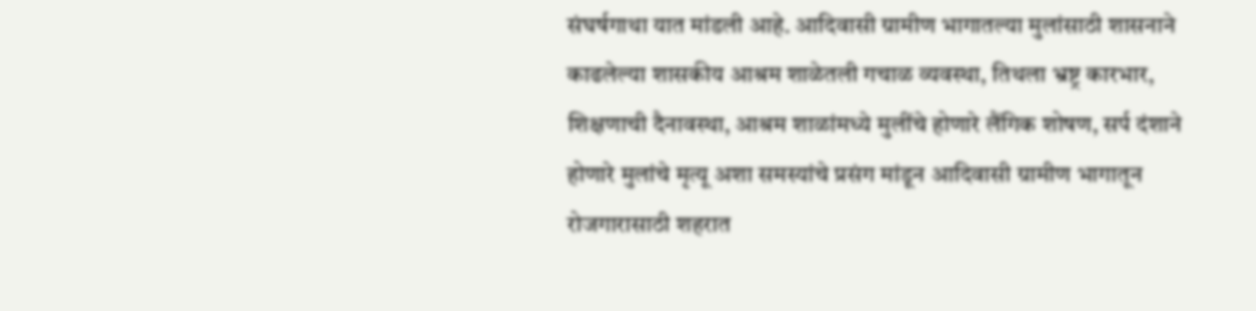संघर्षगाथा यात मांडली आहे. आदिवासी ग्रामीण भागातल्या मुलांसाठी शासनाने काढलेल्या शासकीय आश्रम शाळेतली गचाळ व्यवस्था, तिथला भ्रष्ट्र कारभार, शिक्षणाची दैनावस्था, आश्रम शाळांमध्ये मुलींचे होणारे लैंगिक शोषण, सर्प दंशाने होणारे मुलांचे मृत्यू अशा समस्यांचे प्रसंग मांडून आदिवासी ग्रामीण भागातून रोजगारासाठी शहरात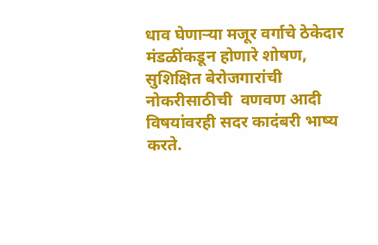धाव घेणाऱ्या मजूर वर्गाचे ठेकेदार मंडळींकडून होणारे शोषण, सुशिक्षित बेरोजगारांची नोकरीसाठीची  वणवण आदी विषयांवरही सदर कादंबरी भाष्य करते.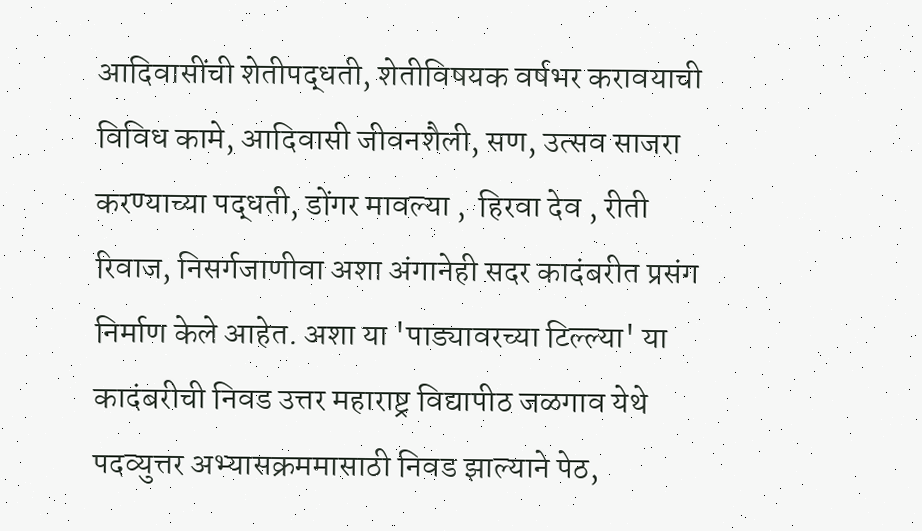आदिवासींची शेतीपद्धती, शेतीविषयक वर्षभर करावयाची विविध कामे, आदिवासी जीवनशैली, सण, उत्सव साजरा करण्याच्या पद्धती, डोंगर मावल्या ,  हिरवा देव , रीती रिवाज, निसर्गजाणीवा अशा अंगानेही सदर कादंबरीत प्रसंग निर्माण केले आहेत. अशा या 'पाड्यावरच्या टिल्ल्या' या कादंबरीची निवड उत्तर महाराष्ट्र विद्यापीठ जळगाव येथे पदव्युत्तर अभ्यासक्रममासाठी निवड झाल्याने पेठ,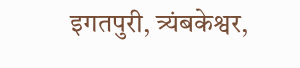इगतपुरी, त्र्यंबकेश्वर,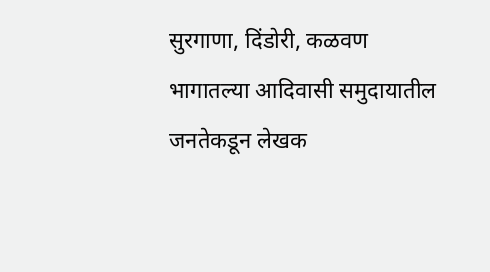सुरगाणा, दिंडोरी, कळवण भागातल्या आदिवासी समुदायातील जनतेकडून लेखक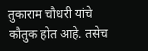तुकाराम चौधरी यांचे कौतुक होत आहे. तसेच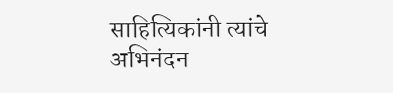साहित्यिकांनी त्यांचे अभिनंदन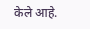केले आहे.